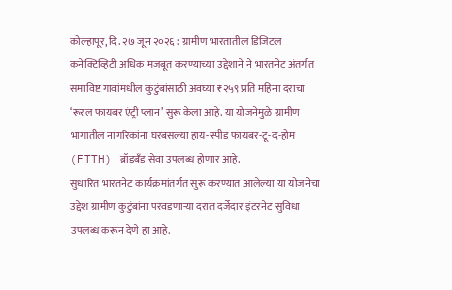कोल्हापूर, दि. २७ जून २०२६ : ग्रामीण भारतातील डिजिटल कनेक्टिव्हिटी अधिक मजबूत करण्याच्या उद्देशाने ने भारतनेट अंतर्गत समाविष्ट गावांमधील कुटुंबांसाठी अवघ्या ₹२५९ प्रति महिना दराचा ‘रूरल फायबर एंट्री प्लान’ सुरू केला आहे. या योजनेमुळे ग्रामीण भागातील नागरिकांना घरबसल्या हाय-स्पीड फायबर-टू-द-होम (FTTH) ब्रॉडबँड सेवा उपलब्ध होणार आहे.
सुधारित भारतनेट कार्यक्रमांतर्गत सुरू करण्यात आलेल्या या योजनेचा उद्देश ग्रामीण कुटुंबांना परवडणाऱ्या दरात दर्जेदार इंटरनेट सुविधा उपलब्ध करून देणे हा आहे.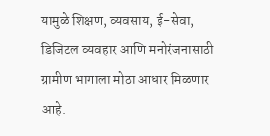यामुळे शिक्षण, व्यवसाय, ई-सेवा, डिजिटल व्यवहार आणि मनोरंजनासाठी ग्रामीण भागाला मोठा आधार मिळणार आहे.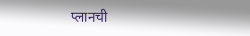प्लानची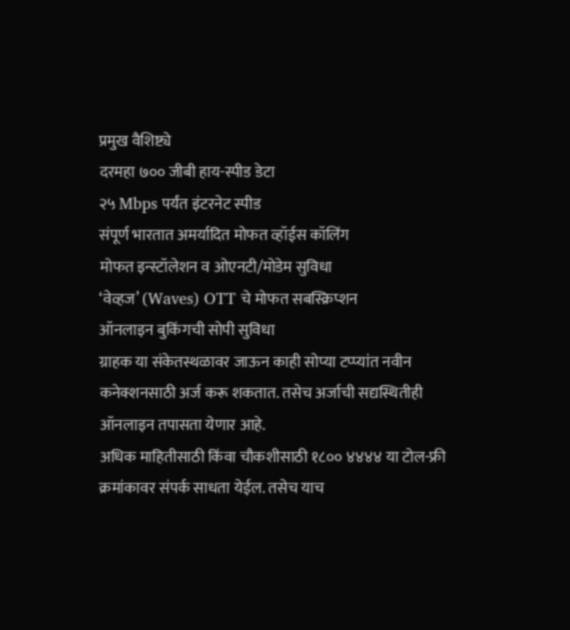प्रमुख वैशिष्ट्ये
दरमहा ७०० जीबी हाय-स्पीड डेटा
२५ Mbps पर्यंत इंटरनेट स्पीड
संपूर्ण भारतात अमर्यादित मोफत व्हॉईस कॉलिंग
मोफत इन्स्टॉलेशन व ओएनटी/मोडेम सुविधा
‘वेव्हज’ (Waves) OTT चे मोफत सबस्क्रिप्शन
ऑनलाइन बुकिंगची सोपी सुविधा
ग्राहक या संकेतस्थळावर जाऊन काही सोप्या टप्प्यांत नवीन कनेक्शनसाठी अर्ज करू शकतात. तसेच अर्जाची सद्यस्थितीही ऑनलाइन तपासता येणार आहे.
अधिक माहितीसाठी किंवा चौकशीसाठी १८०० ४४४४ या टोल-फ्री क्रमांकावर संपर्क साधता येईल. तसेच याच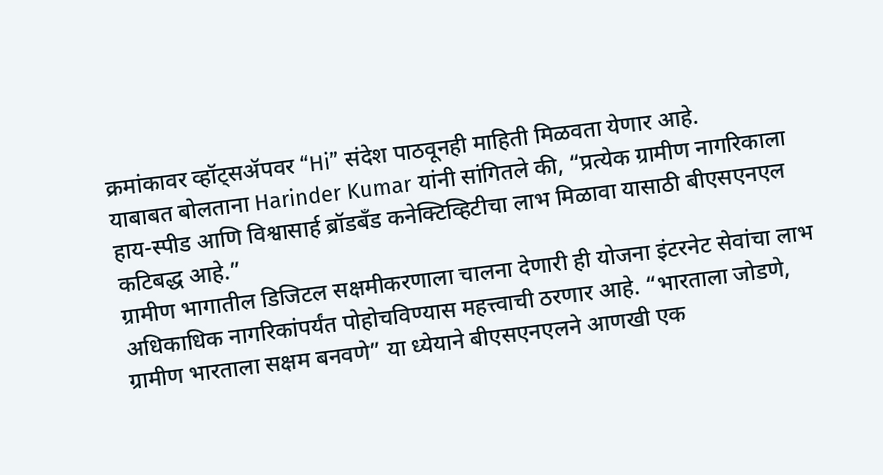क्रमांकावर व्हॉट्सॲपवर “Hi” संदेश पाठवूनही माहिती मिळवता येणार आहे.
याबाबत बोलताना Harinder Kumar यांनी सांगितले की, “प्रत्येक ग्रामीण नागरिकाला हाय-स्पीड आणि विश्वासार्ह ब्रॉडबँड कनेक्टिव्हिटीचा लाभ मिळावा यासाठी बीएसएनएल कटिबद्ध आहे.”
ग्रामीण भागातील डिजिटल सक्षमीकरणाला चालना देणारी ही योजना इंटरनेट सेवांचा लाभ अधिकाधिक नागरिकांपर्यंत पोहोचविण्यास महत्त्वाची ठरणार आहे. “भारताला जोडणे, ग्रामीण भारताला सक्षम बनवणे” या ध्येयाने बीएसएनएलने आणखी एक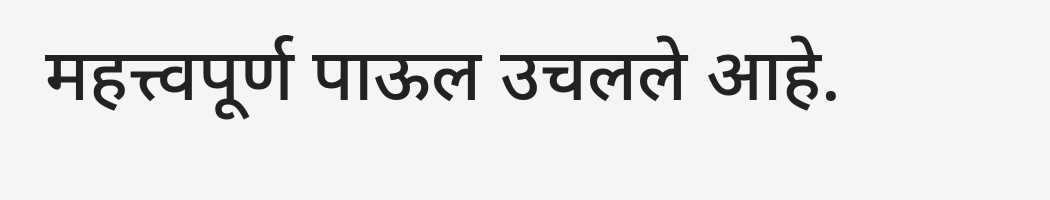महत्त्वपूर्ण पाऊल उचलले आहे.